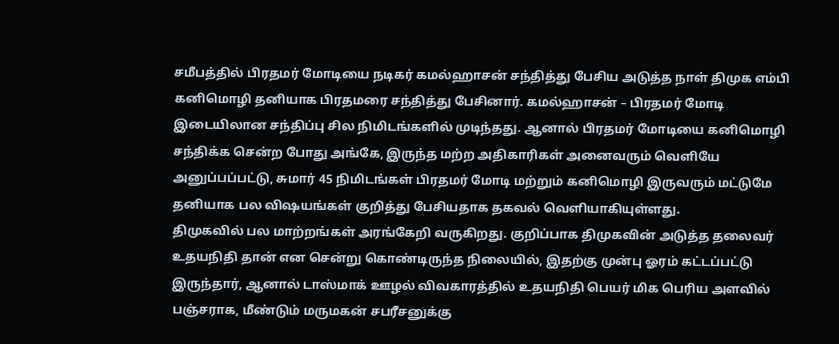சமீபத்தில் பிரதமர் மோடியை நடிகர் கமல்ஹாசன் சந்தித்து பேசிய அடுத்த நாள் திமுக எம்பி கனிமொழி தனியாக பிரதமரை சந்தித்து பேசினார். கமல்ஹாசன் – பிரதமர் மோடி இடையிலான சந்திப்பு சில நிமிடங்களில் முடிந்தது. ஆனால் பிரதமர் மோடியை கனிமொழி சந்திக்க சென்ற போது அங்கே, இருந்த மற்ற அதிகாரிகள் அனைவரும் வெளியே அனுப்பப்பட்டு, சுமார் 45 நிமிடங்கள் பிரதமர் மோடி மற்றும் கனிமொழி இருவரும் மட்டுமே தனியாக பல விஷயங்கள் குறித்து பேசியதாக தகவல் வெளியாகியுள்ளது.
திமுகவில் பல மாற்றங்கள் அரங்கேறி வருகிறது. குறிப்பாக திமுகவின் அடுத்த தலைவர் உதயநிதி தான் என சென்று கொண்டிருந்த நிலையில், இதற்கு முன்பு ஓரம் கட்டப்பட்டு இருந்தார், ஆனால் டாஸ்மாக் ஊழல் விவகாரத்தில் உதயநிதி பெயர் மிக பெரிய அளவில் பஞ்சராக, மீண்டும் மருமகன் சபரீசனுக்கு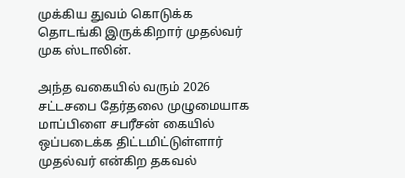முக்கிய துவம் கொடுக்க தொடங்கி இருக்கிறார் முதல்வர் முக ஸ்டாலின்.

அந்த வகையில் வரும் 2026 சட்டசபை தேர்தலை முழுமையாக மாப்பிளை சபரீசன் கையில் ஒப்படைக்க திட்டமிட்டுள்ளார் முதல்வர் என்கிற தகவல்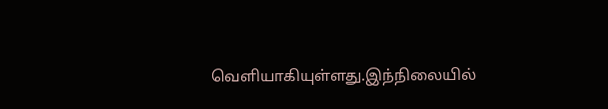வெளியாகியுள்ளது.இந்நிலையில்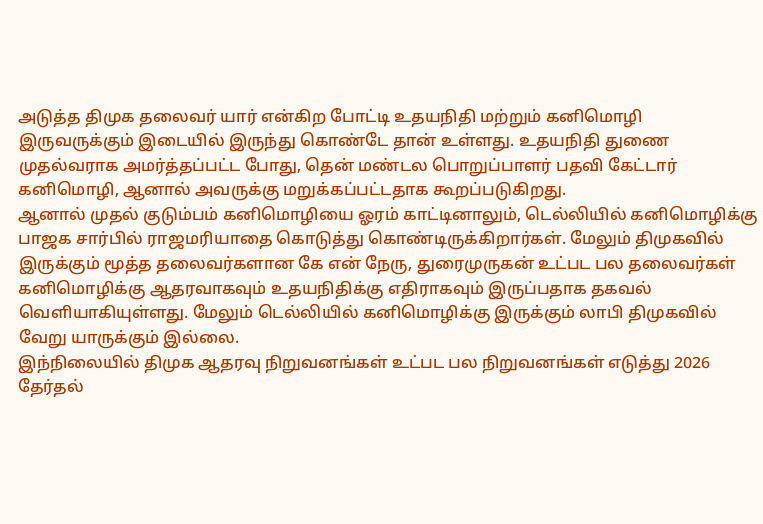அடுத்த திமுக தலைவர் யார் என்கிற போட்டி உதயநிதி மற்றும் கனிமொழி இருவருக்கும் இடையில் இருந்து கொண்டே தான் உள்ளது. உதயநிதி துணை முதல்வராக அமர்த்தப்பட்ட போது, தென் மண்டல பொறுப்பாளர் பதவி கேட்டார் கனிமொழி, ஆனால் அவருக்கு மறுக்கப்பட்டதாக கூறப்படுகிறது.
ஆனால் முதல் குடும்பம் கனிமொழியை ஓரம் காட்டினாலும், டெல்லியில் கனிமொழிக்கு பாஜக சார்பில் ராஜமரியாதை கொடுத்து கொண்டிருக்கிறார்கள். மேலும் திமுகவில் இருக்கும் மூத்த தலைவர்களான கே என் நேரு, துரைமுருகன் உட்பட பல தலைவர்கள் கனிமொழிக்கு ஆதரவாகவும் உதயநிதிக்கு எதிராகவும் இருப்பதாக தகவல் வெளியாகியுள்ளது. மேலும் டெல்லியில் கனிமொழிக்கு இருக்கும் லாபி திமுகவில் வேறு யாருக்கும் இல்லை.
இந்நிலையில் திமுக ஆதரவு நிறுவனங்கள் உட்பட பல நிறுவனங்கள் எடுத்து 2026 தேர்தல்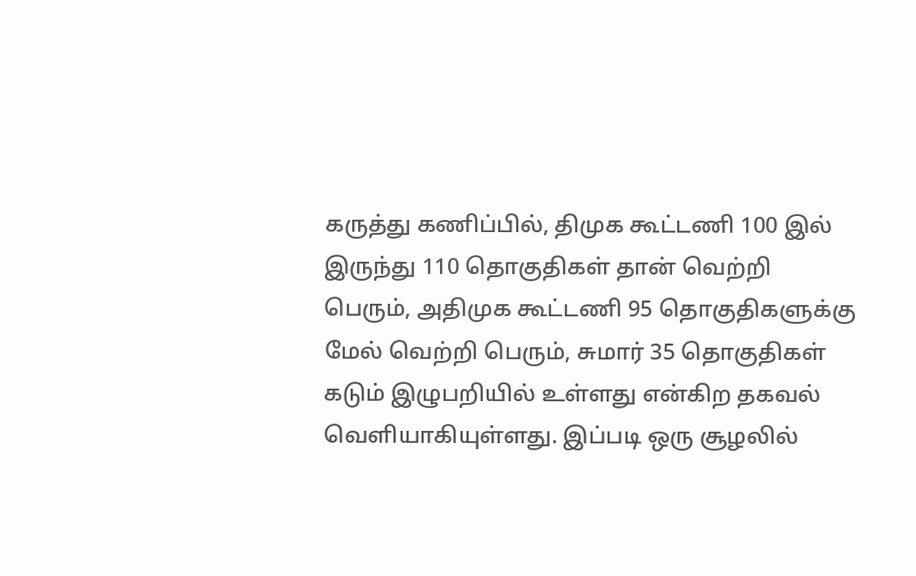கருத்து கணிப்பில், திமுக கூட்டணி 100 இல் இருந்து 110 தொகுதிகள் தான் வெற்றி பெரும், அதிமுக கூட்டணி 95 தொகுதிகளுக்கு மேல் வெற்றி பெரும், சுமார் 35 தொகுதிகள் கடும் இழுபறியில் உள்ளது என்கிற தகவல் வெளியாகியுள்ளது. இப்படி ஒரு சூழலில்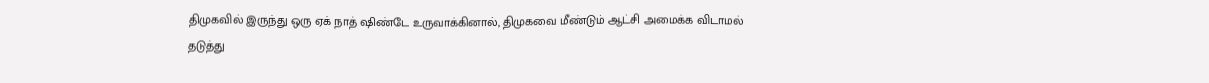திமுகவில் இருந்து ஒரு ஏக் நாத் ஷிண்டே உருவாக்கினால், திமுகவை மீண்டும் ஆட்சி அமைக்க விடாமல் தடுத்து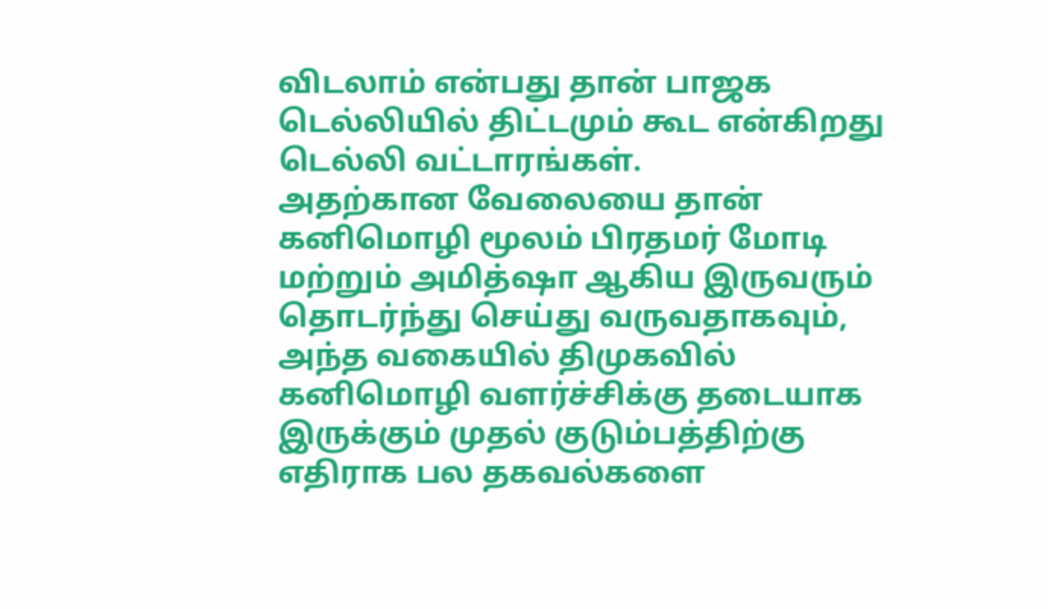விடலாம் என்பது தான் பாஜக டெல்லியில் திட்டமும் கூட என்கிறது டெல்லி வட்டாரங்கள்.
அதற்கான வேலையை தான் கனிமொழி மூலம் பிரதமர் மோடி மற்றும் அமித்ஷா ஆகிய இருவரும் தொடர்ந்து செய்து வருவதாகவும், அந்த வகையில் திமுகவில் கனிமொழி வளர்ச்சிக்கு தடையாக இருக்கும் முதல் குடும்பத்திற்கு எதிராக பல தகவல்களை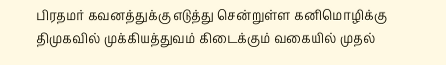பிரதமர் கவனத்துக்கு எடுத்து சென்றுள்ள கனிமொழிக்கு திமுகவில் முக்கியத்துவம் கிடைக்கும் வகையில் முதல்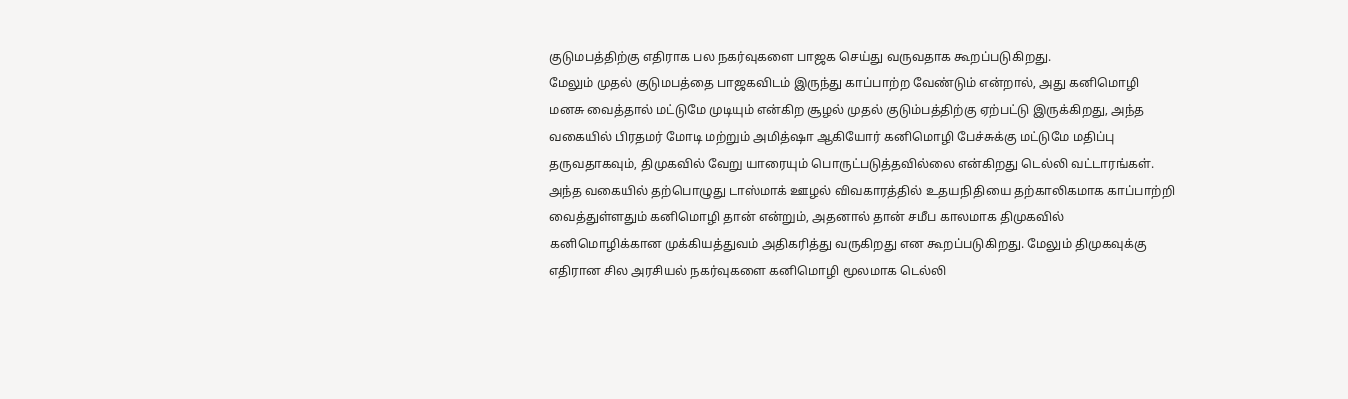குடுமபத்திற்கு எதிராக பல நகர்வுகளை பாஜக செய்து வருவதாக கூறப்படுகிறது.
மேலும் முதல் குடுமபத்தை பாஜகவிடம் இருந்து காப்பாற்ற வேண்டும் என்றால், அது கனிமொழி மனசு வைத்தால் மட்டுமே முடியும் என்கிற சூழல் முதல் குடும்பத்திற்கு ஏற்பட்டு இருக்கிறது, அந்த வகையில் பிரதமர் மோடி மற்றும் அமித்ஷா ஆகியோர் கனிமொழி பேச்சுக்கு மட்டுமே மதிப்பு தருவதாகவும், திமுகவில் வேறு யாரையும் பொருட்படுத்தவில்லை என்கிறது டெல்லி வட்டாரங்கள்.
அந்த வகையில் தற்பொழுது டாஸ்மாக் ஊழல் விவகாரத்தில் உதயநிதியை தற்காலிகமாக காப்பாற்றி வைத்துள்ளதும் கனிமொழி தான் என்றும், அதனால் தான் சமீப காலமாக திமுகவில் கனிமொழிக்கான முக்கியத்துவம் அதிகரித்து வருகிறது என கூறப்படுகிறது. மேலும் திமுகவுக்கு எதிரான சில அரசியல் நகர்வுகளை கனிமொழி மூலமாக டெல்லி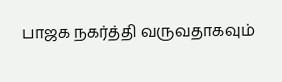பாஜக நகர்த்தி வருவதாகவும்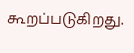கூறப்படுகிறது.